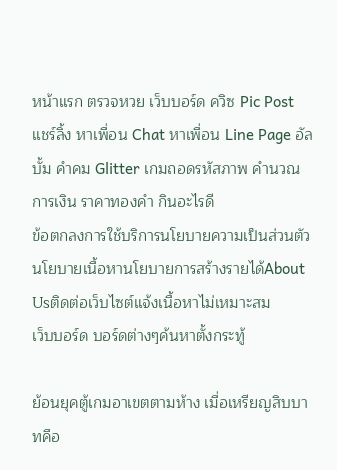หน้าแรก ตรวจหวย เว็บบอร์ด ควิซ Pic Post แชร์ลิ้ง หาเพื่อน Chat หาเพื่อน Line Page อัลบั้ม คำคม Glitter เกมถอดรหัสภาพ คำนวณ การเงิน ราคาทองคำ กินอะไรดี
ข้อตกลงการใช้บริการนโยบายความเป็นส่วนตัวนโยบายเนื้อหานโยบายการสร้างรายได้About Usติดต่อเว็บไซต์แจ้งเนื้อหาไม่เหมาะสม
เว็บบอร์ด บอร์ดต่างๆค้นหาตั้งกระทู้

ย้อนยุคตู้เกมอาเขตตามห้าง เมื่อเหรียญสิบบาทคือ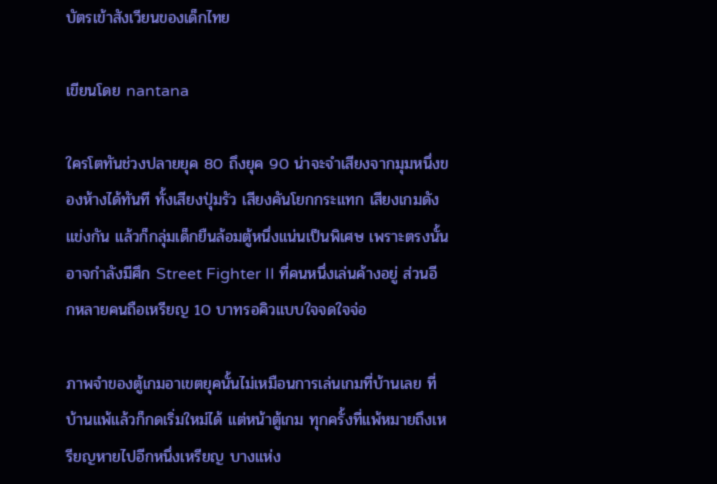บัตรเข้าสังเวียนของเด็กไทย

เขียนโดย nantana

ใครโตทันช่วงปลายยุค 80 ถึงยุค 90 น่าจะจำเสียงจากมุมหนึ่งของห้างได้ทันที ทั้งเสียงปุ่มรัว เสียงคันโยกกระแทก เสียงเกมดังแข่งกัน แล้วก็กลุ่มเด็กยืนล้อมตู้หนึ่งแน่นเป็นพิเศษ เพราะตรงนั้นอาจกำลังมีศึก Street Fighter II ที่คนหนึ่งเล่นค้างอยู่ ส่วนอีกหลายคนถือเหรียญ 10 บาทรอคิวแบบใจจดใจจ่อ

ภาพจำของตู้เกมอาเขตยุคนั้นไม่เหมือนการเล่นเกมที่บ้านเลย ที่บ้านแพ้แล้วก็กดเริ่มใหม่ได้ แต่หน้าตู้เกม ทุกครั้งที่แพ้หมายถึงเหรียญหายไปอีกหนึ่งเหรียญ บางแห่ง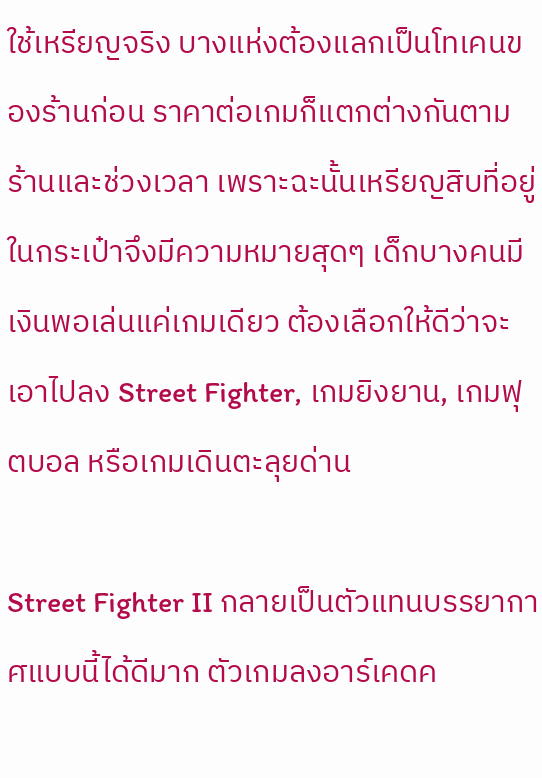ใช้เหรียญจริง บางแห่งต้องแลกเป็นโทเคนของร้านก่อน ราคาต่อเกมก็แตกต่างกันตามร้านและช่วงเวลา เพราะฉะนั้นเหรียญสิบที่อยู่ในกระเป๋าจึงมีความหมายสุดๆ เด็กบางคนมีเงินพอเล่นแค่เกมเดียว ต้องเลือกให้ดีว่าจะเอาไปลง Street Fighter, เกมยิงยาน, เกมฟุตบอล หรือเกมเดินตะลุยด่าน

Street Fighter II กลายเป็นตัวแทนบรรยากาศแบบนี้ได้ดีมาก ตัวเกมลงอาร์เคดค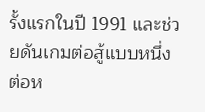รั้งแรกในปี 1991 และช่วยดันเกมต่อสู้แบบหนึ่งต่อห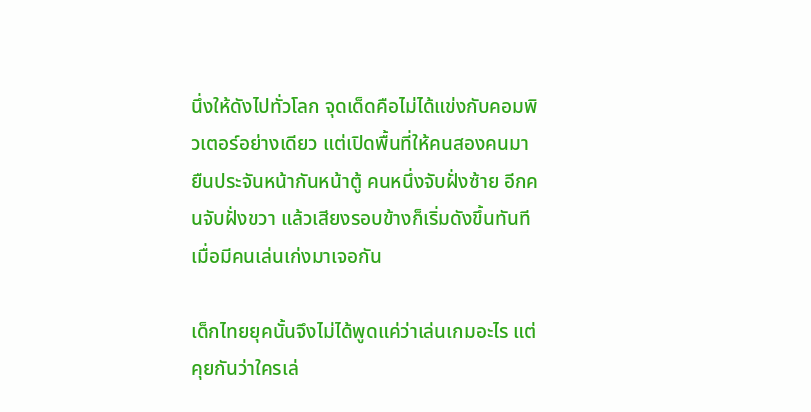นึ่งให้ดังไปทั่วโลก จุดเด็ดคือไม่ได้แข่งกับคอมพิวเตอร์อย่างเดียว แต่เปิดพื้นที่ให้คนสองคนมายืนประจันหน้ากันหน้าตู้ คนหนึ่งจับฝั่งซ้าย อีกคนจับฝั่งขวา แล้วเสียงรอบข้างก็เริ่มดังขึ้นทันทีเมื่อมีคนเล่นเก่งมาเจอกัน

เด็กไทยยุคนั้นจึงไม่ได้พูดแค่ว่าเล่นเกมอะไร แต่คุยกันว่าใครเล่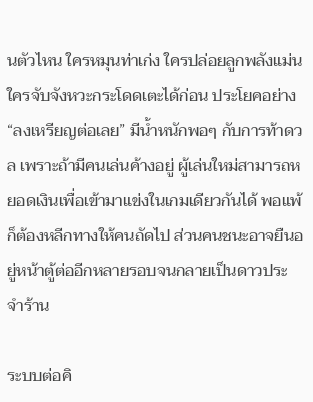นตัวไหน ใครหมุนท่าเก่ง ใครปล่อยลูกพลังแม่น ใครจับจังหวะกระโดดเตะได้ก่อน ประโยคอย่าง “ลงเหรียญต่อเลย” มีน้ำหนักพอๆ กับการท้าดวล เพราะถ้ามีคนเล่นค้างอยู่ ผู้เล่นใหม่สามารถหยอดเงินเพื่อเข้ามาแข่งในเกมเดียวกันได้ พอแพ้ก็ต้องหลีกทางให้คนถัดไป ส่วนคนชนะอาจยืนอยู่หน้าตู้ต่ออีกหลายรอบจนกลายเป็นดาวประจำร้าน

ระบบต่อคิ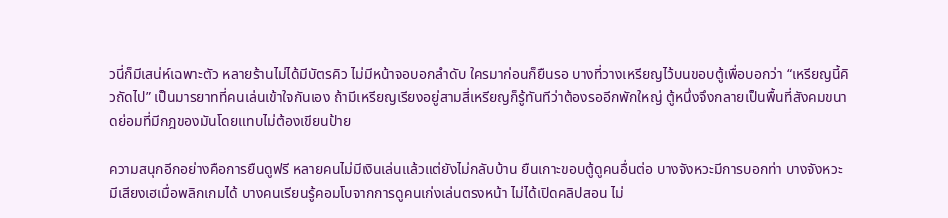วนี่ก็มีเสน่ห์เฉพาะตัว หลายร้านไม่ได้มีบัตรคิว ไม่มีหน้าจอบอกลำดับ ใครมาก่อนก็ยืนรอ บางที่วางเหรียญไว้บนขอบตู้เพื่อบอกว่า “เหรียญนี้คิวถัดไป” เป็นมารยาทที่คนเล่นเข้าใจกันเอง ถ้ามีเหรียญเรียงอยู่สามสี่เหรียญก็รู้ทันทีว่าต้องรออีกพักใหญ่ ตู้หนึ่งจึงกลายเป็นพื้นที่สังคมขนาดย่อมที่มีกฎของมันโดยแทบไม่ต้องเขียนป้าย

ความสนุกอีกอย่างคือการยืนดูฟรี หลายคนไม่มีเงินเล่นแล้วแต่ยังไม่กลับบ้าน ยืนเกาะขอบตู้ดูคนอื่นต่อ บางจังหวะมีการบอกท่า บางจังหวะมีเสียงเฮเมื่อพลิกเกมได้ บางคนเรียนรู้คอมโบจากการดูคนเก่งเล่นตรงหน้า ไม่ได้เปิดคลิปสอน ไม่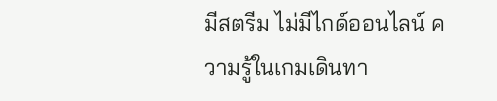มีสตรีม ไม่มีไกด์ออนไลน์ ความรู้ในเกมเดินทา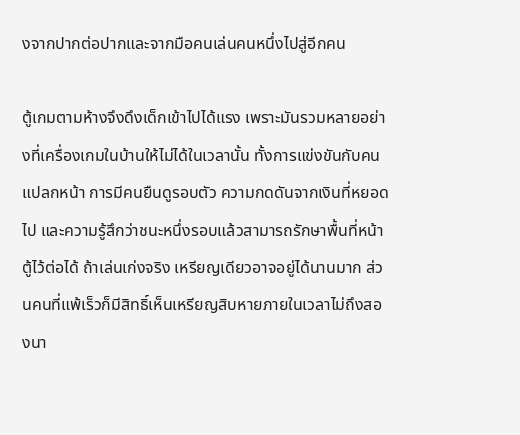งจากปากต่อปากและจากมือคนเล่นคนหนึ่งไปสู่อีกคน

ตู้เกมตามห้างจึงดึงเด็กเข้าไปได้แรง เพราะมันรวมหลายอย่างที่เครื่องเกมในบ้านให้ไม่ได้ในเวลานั้น ทั้งการแข่งขันกับคนแปลกหน้า การมีคนยืนดูรอบตัว ความกดดันจากเงินที่หยอดไป และความรู้สึกว่าชนะหนึ่งรอบแล้วสามารถรักษาพื้นที่หน้าตู้ไว้ต่อได้ ถ้าเล่นเก่งจริง เหรียญเดียวอาจอยู่ได้นานมาก ส่วนคนที่แพ้เร็วก็มีสิทธิ์เห็นเหรียญสิบหายภายในเวลาไม่ถึงสองนา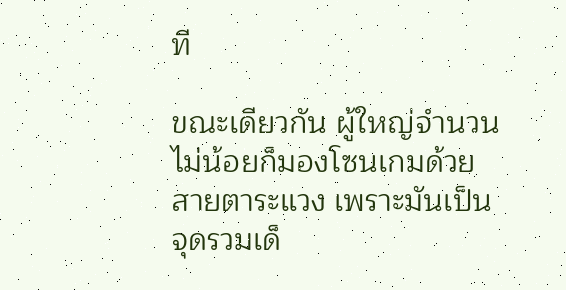ที

ขณะเดียวกัน ผู้ใหญ่จำนวนไม่น้อยก็มองโซนเกมด้วยสายตาระแวง เพราะมันเป็นจุดรวมเด็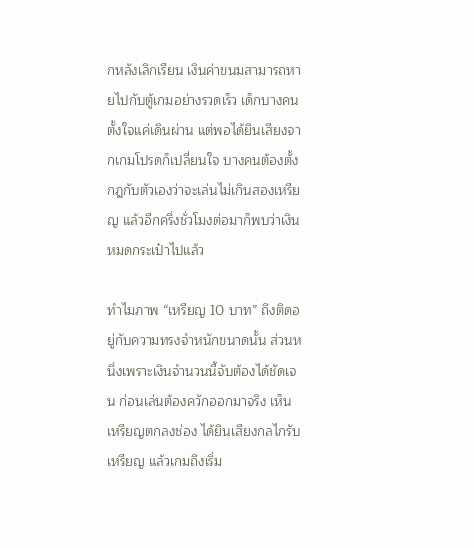กหลังเลิกเรียน เงินค่าขนมสามารถหายไปกับตู้เกมอย่างรวดเร็ว เด็กบางคนตั้งใจแค่เดินผ่าน แต่พอได้ยินเสียงจากเกมโปรดก็เปลี่ยนใจ บางคนต้องตั้งกฎกับตัวเองว่าจะเล่นไม่เกินสองเหรียญ แล้วอีกครึ่งชั่วโมงต่อมาก็พบว่าเงินหมดกระเป๋าไปแล้ว

ทำไมภาพ “เหรียญ 10 บาท” ถึงติดอยู่กับความทรงจำหนักขนาดนั้น ส่วนหนึ่งเพราะเงินจำนวนนี้จับต้องได้ชัดเจน ก่อนเล่นต้องควักออกมาจริง เห็นเหรียญตกลงช่อง ได้ยินเสียงกลไกรับเหรียญ แล้วเกมถึงเริ่ม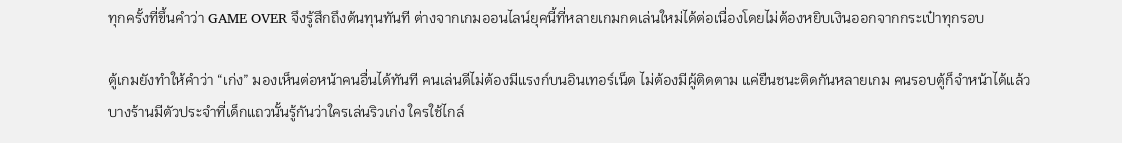ทุกครั้งที่ขึ้นคำว่า GAME OVER จึงรู้สึกถึงต้นทุนทันที ต่างจากเกมออนไลน์ยุคนี้ที่หลายเกมกดเล่นใหม่ได้ต่อเนื่องโดยไม่ต้องหยิบเงินออกจากกระเป๋าทุกรอบ

ตู้เกมยังทำให้คำว่า “เก่ง” มองเห็นต่อหน้าคนอื่นได้ทันที คนเล่นดีไม่ต้องมีแรงก์บนอินเทอร์เน็ต ไม่ต้องมีผู้ติดตาม แค่ยืนชนะติดกันหลายเกม คนรอบตู้ก็จำหน้าได้แล้ว บางร้านมีตัวประจำที่เด็กแถวนั้นรู้กันว่าใครเล่นริวเก่ง ใครใช้ไกล์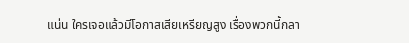แน่น ใครเจอแล้วมีโอกาสเสียเหรียญสูง เรื่องพวกนี้กลา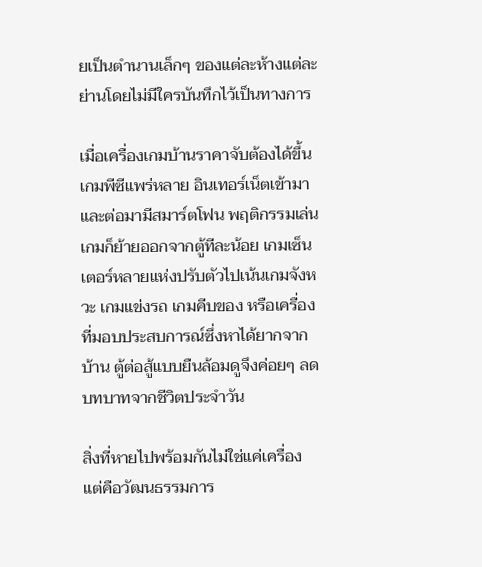ยเป็นตำนานเล็กๆ ของแต่ละห้างแต่ละย่านโดยไม่มีใครบันทึกไว้เป็นทางการ

เมื่อเครื่องเกมบ้านราคาจับต้องได้ขึ้น เกมพีซีแพร่หลาย อินเทอร์เน็ตเข้ามา และต่อมามีสมาร์ตโฟน พฤติกรรมเล่นเกมก็ย้ายออกจากตู้ทีละน้อย เกมเซ็นเตอร์หลายแห่งปรับตัวไปเน้นเกมจังหวะ เกมแข่งรถ เกมคีบของ หรือเครื่องที่มอบประสบการณ์ซึ่งหาได้ยากจากบ้าน ตู้ต่อสู้แบบยืนล้อมดูจึงค่อยๆ ลดบทบาทจากชีวิตประจำวัน

สิ่งที่หายไปพร้อมกันไม่ใช่แค่เครื่อง แต่คือวัฒนธรรมการ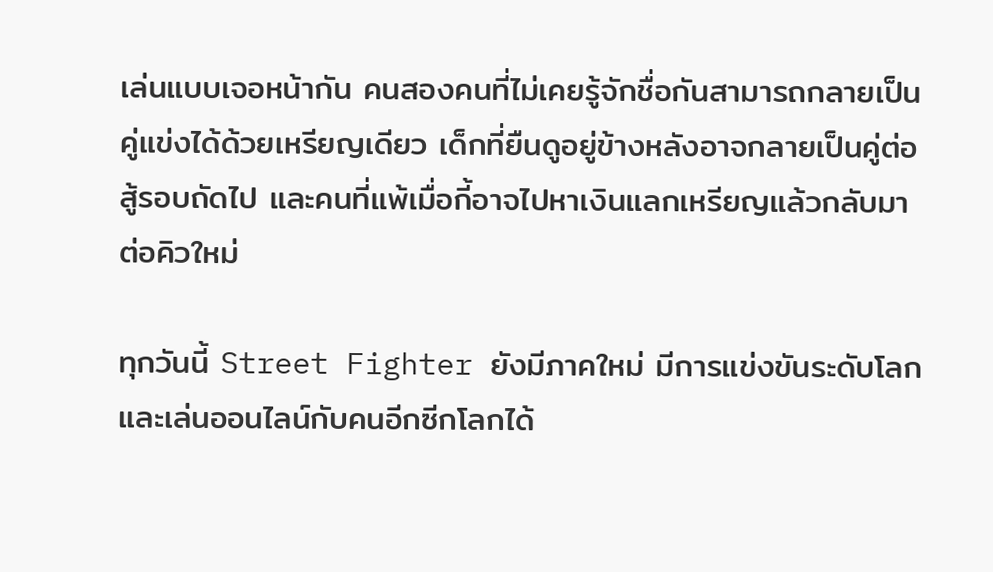เล่นแบบเจอหน้ากัน คนสองคนที่ไม่เคยรู้จักชื่อกันสามารถกลายเป็นคู่แข่งได้ด้วยเหรียญเดียว เด็กที่ยืนดูอยู่ข้างหลังอาจกลายเป็นคู่ต่อสู้รอบถัดไป และคนที่แพ้เมื่อกี้อาจไปหาเงินแลกเหรียญแล้วกลับมาต่อคิวใหม่

ทุกวันนี้ Street Fighter ยังมีภาคใหม่ มีการแข่งขันระดับโลก และเล่นออนไลน์กับคนอีกซีกโลกได้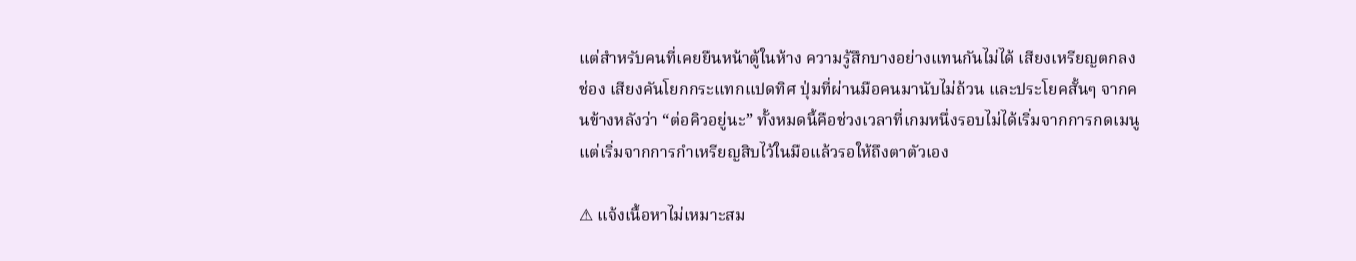แต่สำหรับคนที่เคยยืนหน้าตู้ในห้าง ความรู้สึกบางอย่างแทนกันไม่ได้ เสียงเหรียญตกลงช่อง เสียงคันโยกกระแทกแปดทิศ ปุ่มที่ผ่านมือคนมานับไม่ถ้วน และประโยคสั้นๆ จากคนข้างหลังว่า “ต่อคิวอยู่นะ” ทั้งหมดนี้คือช่วงเวลาที่เกมหนึ่งรอบไม่ได้เริ่มจากการกดเมนู แต่เริ่มจากการกำเหรียญสิบไว้ในมือแล้วรอให้ถึงตาตัวเอง

⚠ แจ้งเนื้อหาไม่เหมาะสม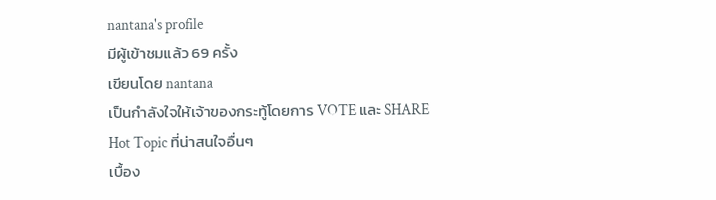nantana's profile
มีผู้เข้าชมแล้ว 69 ครั้ง
เขียนโดย nantana
เป็นกำลังใจให้เจ้าของกระทู้โดยการ VOTE และ SHARE
Hot Topic ที่น่าสนใจอื่นๆ
เบื้อง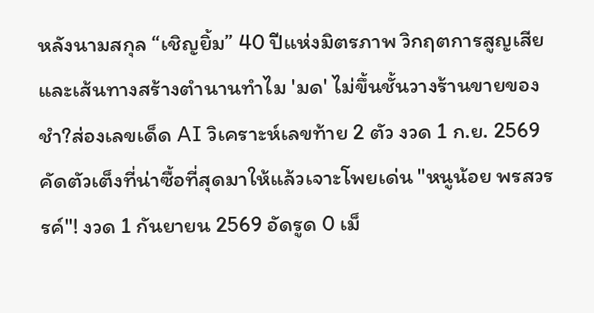หลังนามสกุล “เชิญยิ้ม” 40 ปีแห่งมิตรภาพ วิกฤตการสูญเสีย และเส้นทางสร้างตำนานทำไม 'มด' ไม่ขึ้นชั้นวางร้านขายของชำ?ส่องเลขเด็ด AI วิเคราะห์เลขท้าย 2 ตัว งวด 1 ก.ย. 2569 คัดตัวเต็งที่น่าซื้อที่สุดมาให้แล้วเจาะโพยเด่น "หนูน้อย พรสวรรค์"! งวด 1 กันยายน 2569 อัดรูด 0 เม็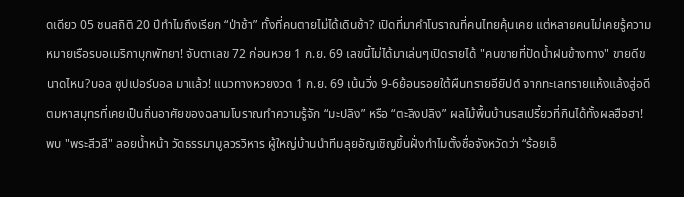ดเดียว 05 ชนสถิติ 20 ปีทำไมถึงเรียก “ป่าช้า” ทั้งที่คนตายไม่ได้เดินช้า? เปิดที่มาคำโบราณที่คนไทยคุ้นเคย แต่หลายคนไม่เคยรู้ความหมายเรือรบอเมริกาบุกพัทยา! จับตาเลข 72 ก่อนหวย 1 ก.ย. 69 เลขนี้ไม่ได้มาเล่นๆเปิดรายได้ "คนขายที่ปัดน้ำฝนข้างทาง" ขายดีขนาดไหน?บอล ซุปเปอร์บอล มาแล้ว! แนวทางหวยงวด 1 ก.ย. 69 เน้นวิ่ง 9-6ย้อนรอยใต้ผืนทรายอียิปต์ จากทะเลทรายแห้งแล้งสู่อดีตมหาสมุทรที่เคยเป็นถิ่นอาศัยของฉลามโบราณทำความรู้จัก “มะปลิง” หรือ “ตะลิงปลิง” ผลไม้พื้นบ้านรสเปรี้ยวที่กินได้ทั้งผลฮือฮา! พบ "พระสีวลี" ลอยน้ำหน้า วัดธรรมามูลวรวิหาร ผู้ใหญ่บ้านนำทีมลุยอัญเชิญขึ้นฝั่งทำไมตั้งชื่อจังหวัดว่า “ร้อยเอ็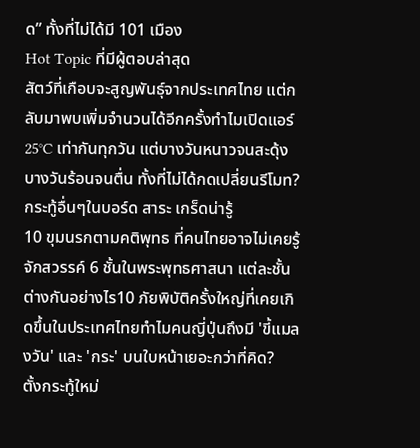ด” ทั้งที่ไม่ได้มี 101 เมือง
Hot Topic ที่มีผู้ตอบล่าสุด
สัตว์ที่เกือบจะสูญพันธุ์จากประเทศไทย แต่กลับมาพบเพิ่มจำนวนได้อีกครั้งทำไมเปิดแอร์ 25°C เท่ากันทุกวัน แต่บางวันหนาวจนสะดุ้ง บางวันร้อนจนตื่น ทั้งที่ไม่ได้กดเปลี่ยนรีโมท?
กระทู้อื่นๆในบอร์ด สาระ เกร็ดน่ารู้
10 ขุมนรกตามคติพุทธ ที่คนไทยอาจไม่เคยรู้จักสวรรค์ 6 ชั้นในพระพุทธศาสนา แต่ละชั้นต่างกันอย่างไร10 ภัยพิบัติครั้งใหญ่ที่เคยเกิดขึ้นในประเทศไทยทำไมคนญี่ปุ่นถึงมี 'ขี้แมลงวัน' และ 'กระ' บนใบหน้าเยอะกว่าที่คิด?
ตั้งกระทู้ใหม่